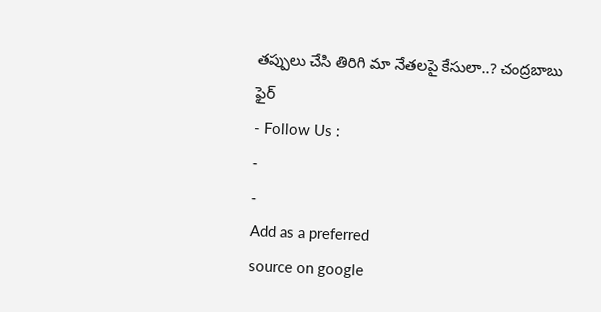తప్పులు చేసి తిరిగి మా నేతలపై కేసులా..? చంద్రబాబు ఫైర్
- Follow Us :
-
-
Add as a preferred
source on google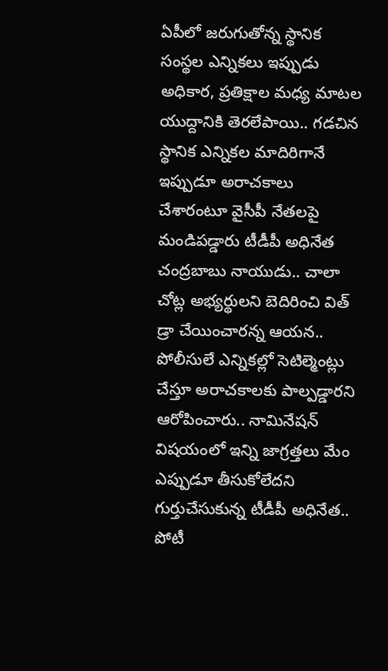ఏపీలో జరుగుతోన్న స్థానిక సంస్థల ఎన్నికలు ఇప్పుడు అధికార, ప్రతిక్షాల మధ్య మాటల యుద్దానికి తెరలేపాయి.. గడచిన స్థానిక ఎన్నికల మాదిరిగానే ఇప్పుడూ అరాచకాలు చేశారంటూ వైసీపీ నేతలపై మండిపడ్డారు టీడీపీ అధినేత చంద్రబాబు నాయుడు.. చాలా చోట్ల అభ్యర్థులని బెదిరించి విత్ డ్రా చేయించారన్న ఆయన.. పోలీసులే ఎన్నికల్లో సెటిల్మెంట్లు చేస్తూ అరాచకాలకు పాల్పడ్డారని ఆరోపించారు.. నామినేషన్ విషయంలో ఇన్ని జాగ్రత్తలు మేం ఎప్పుడూ తీసుకోలేదని గుర్తుచేసుకున్న టీడీపీ అధినేత.. పోటీ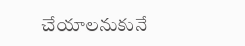చేయాలనుకునే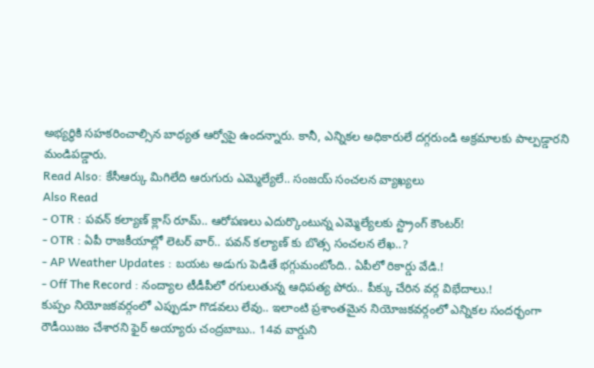అభ్యర్థికి సహకరించాల్సిన బాధ్యత ఆర్వోపై ఉందన్నారు. కానీ, ఎన్నికల అధికారులే దగ్గరుండి అక్రమాలకు పాల్పడ్డారని మండిపడ్డారు.
Read Also: కేసీఆర్కు మిగిలేది ఆరుగురు ఎమ్మెల్యేలే.. సంజయ్ సంచలన వ్యాఖ్యలు
Also Read
- OTR : పవన్ కల్యాణ్ క్లాస్ రూమ్.. ఆరోపణలు ఎదుర్కొంటున్న ఎమ్మెల్యేలకు స్ట్రాంగ్ కౌంటర్!
- OTR : ఏపీ రాజకీయాల్లో లెటర్ వార్.. పవన్ కల్యాణ్ కు బొత్స సంచలన లేఖ..?
- AP Weather Updates : బయట అడుగు పెడితే భగ్గుమంటోంది.. ఏపీలో రికార్డు వేడి.!
- Off The Record : నంద్యాల టీడీపీలో రగులుతున్న ఆధిపత్య పోరు.. పీక్కు చేరిన వర్గ విభేదాలు.!
కుప్పం నియోజకవర్గంలో ఎప్పుడూ గొడవలు లేవు.. ఇలాంటి ప్రశాంతమైన నియోజకవర్గంలో ఎన్నికల సందర్భంగా రౌడీయిజం చేశారని ఫైర్ అయ్యారు చంద్రబాబు.. 14వ వార్డుని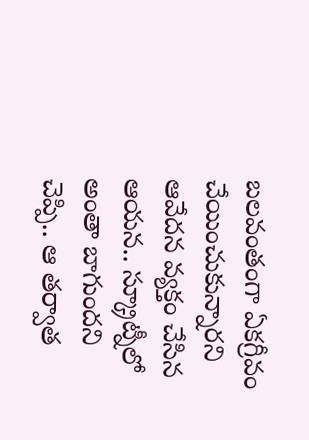బలవంతంగా ఏకగ్రీవం చేయించుకున్నారని ఆవేదన వ్యక్తం చేసిన ఆయన.. స్క్రూట్నీలో అంతా బాగుందని చెప్పి.. ఆ తర్వాత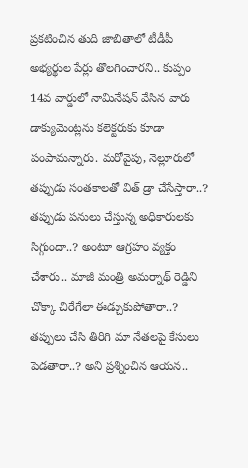ప్రకటించిన తుది జాబితాలో టీడీపీ అభ్యర్థుల పేర్లు తొలగించారని.. కుప్పం 14వ వార్డులో నామినేషన్ వేసిన వారు డాక్యుమెంట్లను కలెక్టరుకు కూడా పంపామన్నారు. మరోవైపు, నెల్లూరులో తప్పుడు సంతకాలతో విత్ డ్రా చేసేస్తారా..? తప్పుడు పనులు చేస్తున్న అధికారులకు సిగ్గుందా..? అంటూ ఆగ్రహం వ్యక్తం చేశారు.. మాజీ మంత్రి అమర్నాథ్ రెడ్డిని చొక్కా చిరేగేలా ఈడ్చుకుపోతారా..? తప్పులు చేసి తిరిగి మా నేతలపై కేసులు పెడతారా..? అని ప్రశ్నించిన ఆయన..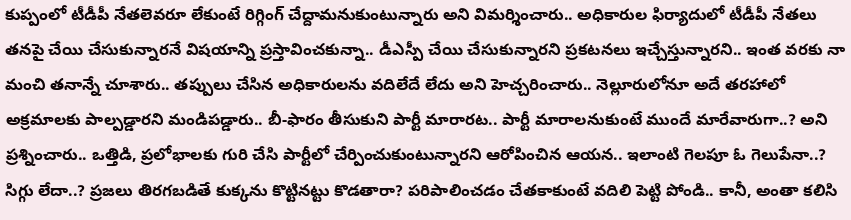కుప్పంలో టీడీపీ నేతలెవరూ లేకుంటే రిగ్గింగ్ చేద్దామనుకుంటున్నారు అని విమర్శించారు.. అధికారుల ఫిర్యాదులో టీడీపీ నేతలు తనపై చేయి చేసుకున్నారనే విషయాన్ని ప్రస్తావించకున్నా.. డీఎస్పీ చేయి చేసుకున్నారని ప్రకటనలు ఇచ్చేస్తున్నారని.. ఇంత వరకు నా మంచి తనాన్నే చూశారు.. తప్పులు చేసిన అధికారులను వదిలేదే లేదు అని హెచ్చరించారు.. నెల్లూరులోనూ అదే తరహాలో అక్రమాలకు పాల్పడ్డారని మండిపడ్డారు.. బీ-ఫారం తీసుకుని పార్టీ మారారట.. పార్టీ మారాలనుకుంటే ముందే మారేవారుగా..? అని ప్రశ్నించారు.. ఒత్తిడి, ప్రలోభాలకు గురి చేసి పార్టీలో చేర్పించుకుంటున్నారని ఆరోపించిన ఆయన.. ఇలాంటి గెలపూ ఓ గెలుపేనా..? సిగ్గు లేదా..? ప్రజలు తిరగబడితే కుక్కను కొట్టినట్టు కొడతారా? పరిపాలించడం చేతకాకుంటే వదిలి పెట్టి పోండి.. కానీ, అంతా కలిసి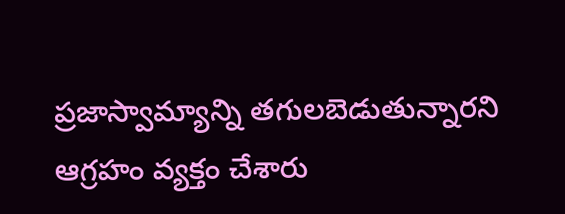ప్రజాస్వామ్యాన్ని తగులబెడుతున్నారని ఆగ్రహం వ్యక్తం చేశారు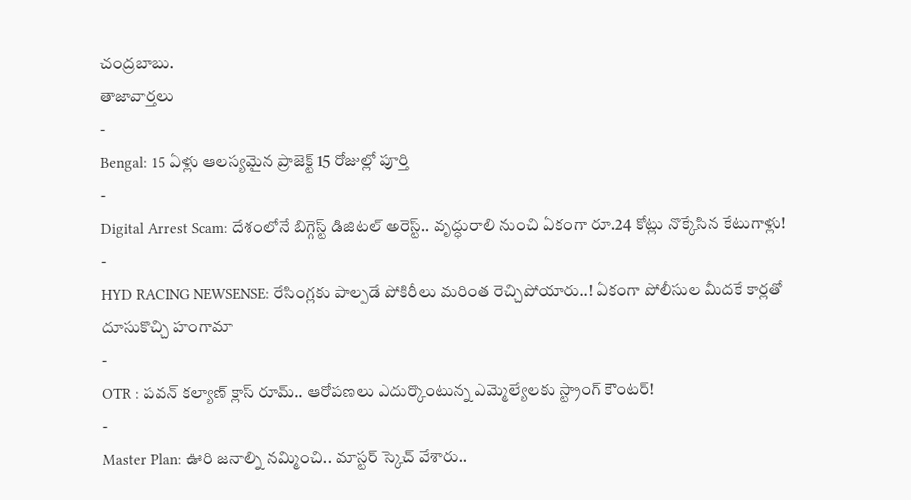చంద్రబాబు.
తాజావార్తలు
-
Bengal: 15 ఏళ్లు ఆలస్యమైన ప్రాజెక్ట్ 15 రోజుల్లో పూర్తి
-
Digital Arrest Scam: దేశంలోనే బిగ్గెస్ట్ డిజిటల్ అరెస్ట్.. వృద్ధురాలి నుంచి ఏకంగా రూ.24 కోట్లు నొక్కేసిన కేటుగాళ్లు!
-
HYD RACING NEWSENSE: రేసింగ్లకు పాల్పడే పోకిరీలు మరింత రెచ్చిపోయారు..! ఏకంగా పోలీసుల మీదకే కార్లతో దూసుకొచ్చి హంగామా
-
OTR : పవన్ కల్యాణ్ క్లాస్ రూమ్.. ఆరోపణలు ఎదుర్కొంటున్న ఎమ్మెల్యేలకు స్ట్రాంగ్ కౌంటర్!
-
Master Plan: ఊరి జనాల్ని నమ్మించి.. మాస్టర్ స్కెచ్ వేశారు..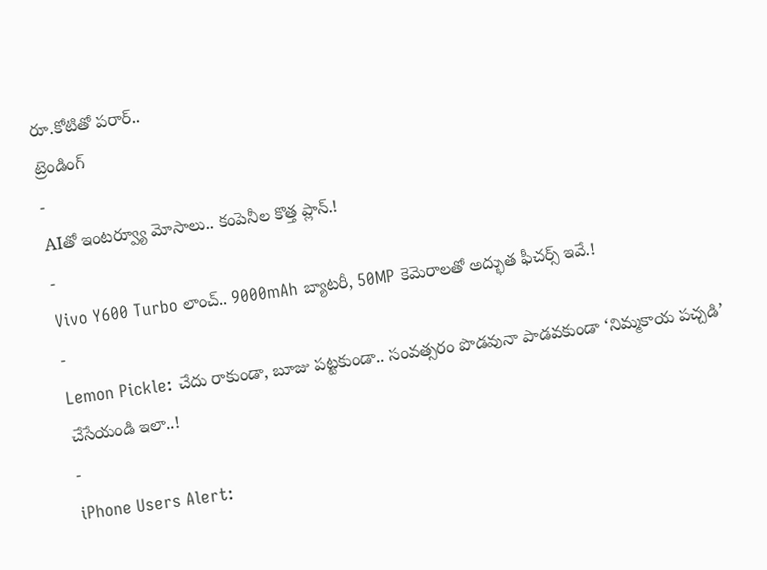రూ.కోటితో పరార్..
ట్రెండింగ్
-
AIతో ఇంటర్వ్యూ మోసాలు.. కంపెనీల కొత్త ప్లాన్.!
-
Vivo Y600 Turbo లాంచ్.. 9000mAh బ్యాటరీ, 50MP కెమెరాలతో అద్భుత ఫీచర్స్ ఇవే.!
-
Lemon Pickle: చేదు రాకుండా, బూజు పట్టకుండా.. సంవత్సరం పొడవునా పాడవకుండా ‘నిమ్మకాయ పచ్చడి’ చేసేయండి ఇలా..!
-
iPhone Users Alert: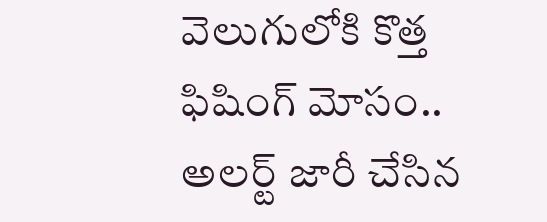వెలుగులోకి కొత్త ఫిషింగ్ మోసం.. అలర్ట్ జారీ చేసిన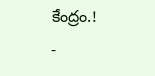కేంద్రం.!
-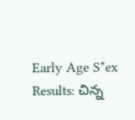Early Age S*ex Results: చిన్న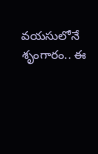వయసులోనే శృంగారం.. ఈ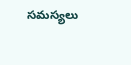సమస్యలు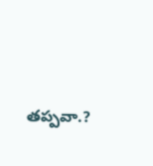తప్పవా.?